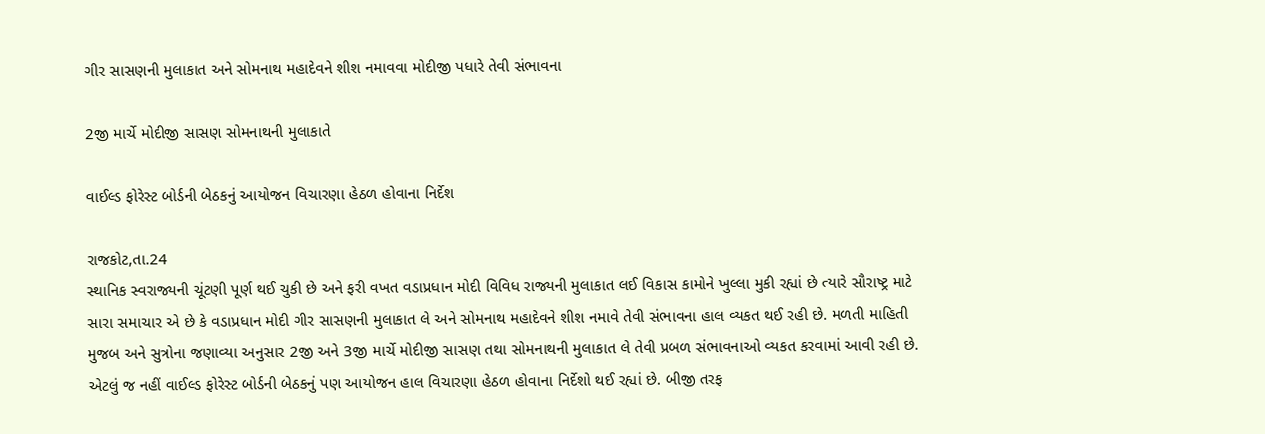ગીર સાસણની મુલાકાત અને સોમનાથ મહાદેવને શીશ નમાવવા મોદીજી પધારે તેવી સંભાવના

2જી માર્ચે મોદીજી સાસણ સોમનાથની મુલાકાતે

વાઈલ્ડ ફોરેસ્ટ બોર્ડની બેઠકનું આયોજન વિચારણા હેઠળ હોવાના નિર્દેશ

રાજકોટ,તા.24
સ્થાનિક સ્વરાજ્યની ચૂંટણી પૂર્ણ થઈ ચુકી છે અને ફરી વખત વડાપ્રધાન મોદી વિવિધ રાજ્યની મુલાકાત લઈ વિકાસ કામોને ખુલ્લા મુકી રહ્યાં છે ત્યારે સૌરાષ્ટ્ર માટે સારા સમાચાર એ છે કે વડાપ્રધાન મોદી ગીર સાસણની મુલાકાત લે અને સોમનાથ મહાદેવને શીશ નમાવે તેવી સંભાવના હાલ વ્યકત થઈ રહી છે. મળતી માહિતી મુજબ અને સુત્રોના જણાવ્યા અનુસાર 2જી અને 3જી માર્ચે મોદીજી સાસણ તથા સોમનાથની મુલાકાત લે તેવી પ્રબળ સંભાવનાઓ વ્યકત કરવામાં આવી રહી છે. એટલું જ નહીં વાઈલ્ડ ફોરેસ્ટ બોર્ડની બેઠકનું પણ આયોજન હાલ વિચારણા હેઠળ હોવાના નિર્દેશો થઈ રહ્યાં છે. બીજી તરફ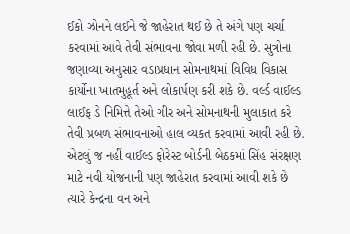ઈકો ઝોનને લઈને જે જાહેરાત થઈ છે તે અંગે પણ ચર્ચા કરવામાં આવે તેવી સંભાવના જોવા મળી રહી છે. સુત્રોના જણાવ્યા અનુસાર વડાપ્રધાન સોમનાથમાં વિવિધ વિકાસ કાર્યોના ખાતમુહૂર્ત અને લોકાર્પણ કરી શકે છે. વર્લ્ડ વાઈલ્ડ લાઈફ ડે નિમિત્તે તેઓ ગીર અને સોમનાથની મુલાકાત કરે તેવી પ્રબળ સંભાવનાઓ હાલ વ્યકત કરવામાં આવી રહી છે. એટલું જ નહીં વાઈલ્ડ ફોરેસ્ટ બોર્ડની બેઠકમાં સિંહ સંરક્ષણ માટે નવી યોજનાની પણ જાહેરાત કરવામાં આવી શકે છે ત્યારે કેન્દ્રના વન અને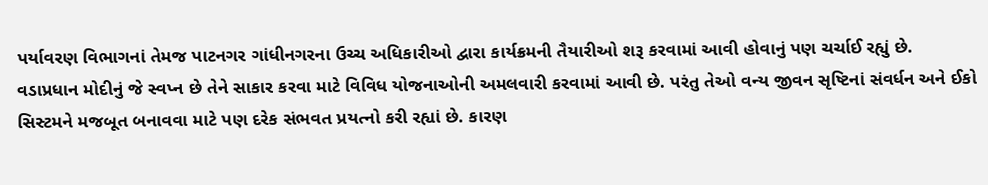પર્યાવરણ વિભાગનાં તેમજ પાટનગર ગાંધીનગરના ઉચ્ચ અધિકારીઓ દ્વારા કાર્યક્રમની તૈયારીઓ શરૂ કરવામાં આવી હોવાનું પણ ચર્ચાઈ રહ્યું છે.
વડાપ્રધાન મોદીનું જે સ્વપ્ન છે તેને સાકાર કરવા માટે વિવિધ યોજનાઓની અમલવારી કરવામાં આવી છે. પરંતુ તેઓ વન્ય જીવન સૃષ્ટિનાં સંવર્ધન અને ઈકો સિસ્ટમને મજબૂત બનાવવા માટે પણ દરેક સંભવત પ્રયત્નો કરી રહ્યાં છે. કારણ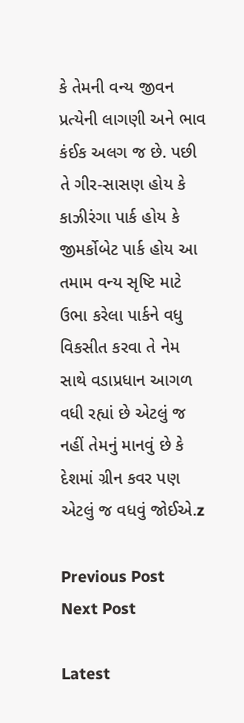કે તેમની વન્ય જીવન પ્રત્યેની લાગણી અને ભાવ કંઈક અલગ જ છે. પછી તે ગીર-સાસણ હોય કે કાઝીરંગા પાર્ક હોય કે જીમર્કોબેટ પાર્ક હોય આ તમામ વન્ય સૃષ્ટિ માટે ઉભા કરેલા પાર્કને વધુ વિકસીત કરવા તે નેમ સાથે વડાપ્રધાન આગળ વધી રહ્યાં છે એટલું જ નહીં તેમનું માનવું છે કે દેશમાં ગ્રીન કવર પણ એટલું જ વધવું જોઈએ.z

Previous Post
Next Post

Latest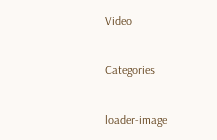Video

Categories

loader-image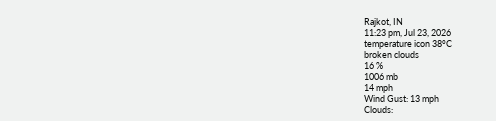Rajkot, IN
11:23 pm, Jul 23, 2026
temperature icon 38°C
broken clouds
16 %
1006 mb
14 mph
Wind Gust: 13 mph
Clouds: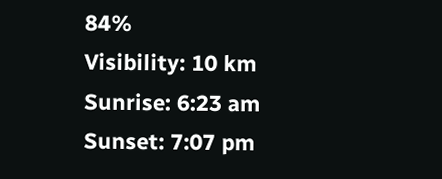84%
Visibility: 10 km
Sunrise: 6:23 am
Sunset: 7:07 pm